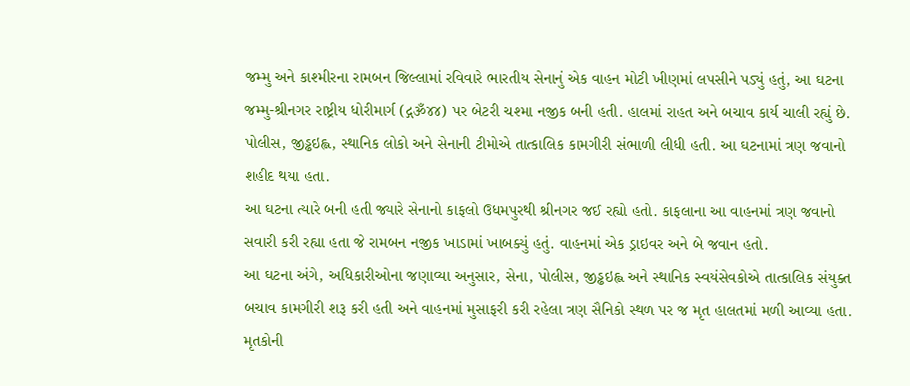જમ્મુ અને કાશ્મીરના રામબન જિલ્લામાં રવિવારે ભારતીય સેનાનું એક વાહન મોટી ખીણમાં લપસીને પડ્યું હતું, આ ઘટના જમ્મુ-શ્રીનગર રાષ્ટ્રીય ધોરીમાર્ગ (દ્ગૐ૪૪) પર બેટરી ચશ્મા નજીક બની હતી. હાલમાં રાહત અને બચાવ કાર્ય ચાલી રહ્યું છે. પોલીસ, જીડ્ઢઇહ્લ, સ્થાનિક લોકો અને સેનાની ટીમોએ તાત્કાલિક કામગીરી સંભાળી લીધી હતી. આ ઘટનામાં ત્રણ જવાનો શહીદ થયા હતા.
આ ઘટના ત્યારે બની હતી જ્યારે સેનાનો કાફલો ઉધમપુરથી શ્રીનગર જઈ રહ્યો હતો. કાફલાના આ વાહનમાં ત્રણ જવાનો સવારી કરી રહ્યા હતા જે રામબન નજીક ખાડામાં ખાબક્યું હતું. વાહનમાં એક ડ્રાઇવર અને બે જવાન હતો.
આ ઘટના અંગે, અધિકારીઓના જણાવ્યા અનુસાર, સેના, પોલીસ, જીડ્ઢઇહ્લ અને સ્થાનિક સ્વયંસેવકોએ તાત્કાલિક સંયુક્ત બચાવ કામગીરી શરૂ કરી હતી અને વાહનમાં મુસાફરી કરી રહેલા ત્રણ સૈનિકો સ્થળ પર જ મૃત હાલતમાં મળી આવ્યા હતા. મૃતકોની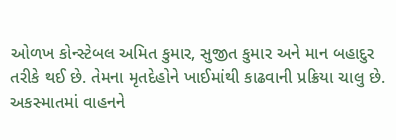ઓળખ કોન્સ્ટેબલ અમિત કુમાર, સુજીત કુમાર અને માન બહાદુર તરીકે થઈ છે. તેમના મૃતદેહોને ખાઈમાંથી કાઢવાની પ્રક્રિયા ચાલુ છે. અકસ્માતમાં વાહનને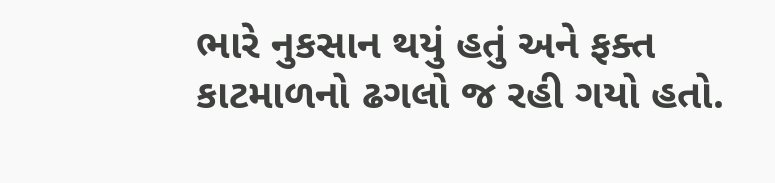ભારે નુકસાન થયું હતું અને ફક્ત કાટમાળનો ઢગલો જ રહી ગયો હતો.